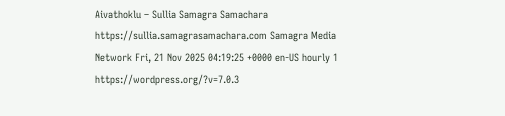Aivathoklu – Sullia Samagra Samachara https://sullia.samagrasamachara.com Samagra Media Network Fri, 21 Nov 2025 04:19:25 +0000 en-US hourly 1 https://wordpress.org/?v=7.0.3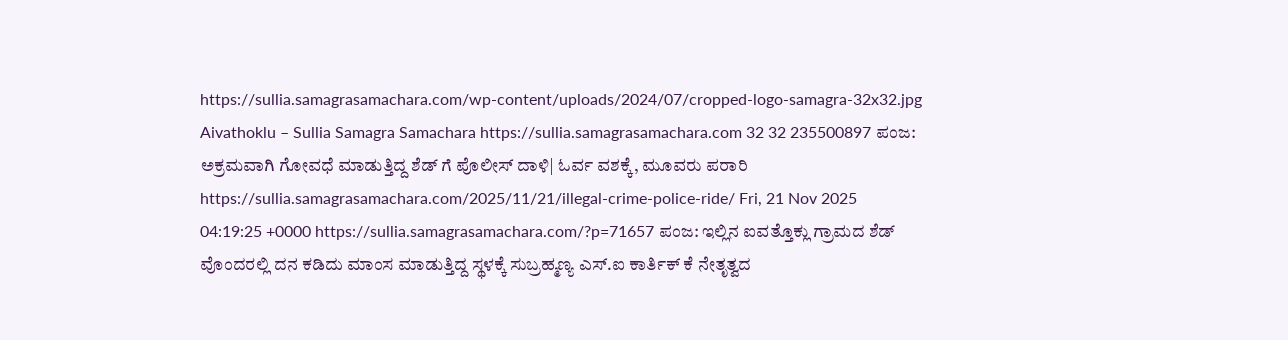https://sullia.samagrasamachara.com/wp-content/uploads/2024/07/cropped-logo-samagra-32x32.jpg Aivathoklu – Sullia Samagra Samachara https://sullia.samagrasamachara.com 32 32 235500897 ಪಂಜ: ಅಕ್ರಮ‌ವಾಗಿ ಗೋವಧೆ ಮಾಡುತ್ತಿದ್ದ ಶೆಡ್ ಗೆ ಪೊಲೀಸ್ ದಾಳಿ| ಓರ್ವ ವಶಕ್ಕೆ, ಮೂವರು ಪರಾರಿ https://sullia.samagrasamachara.com/2025/11/21/illegal-crime-police-ride/ Fri, 21 Nov 2025 04:19:25 +0000 https://sullia.samagrasamachara.com/?p=71657 ಪಂಜ: ಇಲ್ಲಿನ ಐವತ್ತೊಕ್ಲು ಗ್ರಾಮದ ಶೆಡ್ ವೊಂದರಲ್ಲಿ ದನ ಕಡಿದು ಮಾಂಸ ಮಾಡುತ್ತಿದ್ದ ಸ್ಥಳಕ್ಕೆ ಸುಬ್ರಹ್ಮಣ್ಯ ಎಸ್.ಐ ಕಾರ್ತಿಕ್ ಕೆ ನೇತೃತ್ವದ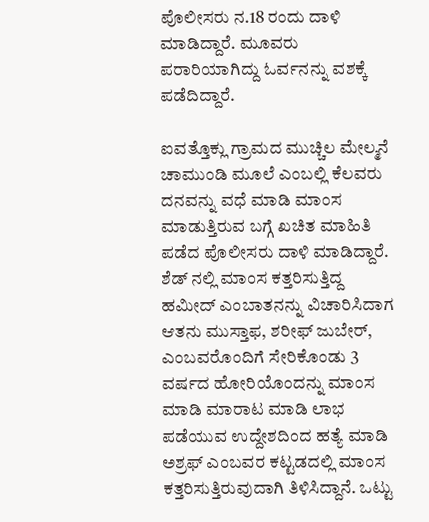ಪೊಲೀಸರು ನ.18 ರಂದು ದಾಳಿ ಮಾಡಿದ್ದಾರೆ. ಮೂವರು ಪರಾರಿಯಾಗಿದ್ದು ಓರ್ವನನ್ನು ವಶಕ್ಕೆ ಪಡೆದಿದ್ದಾರೆ.

ಐವತ್ತೊಕ್ಲು ಗ್ರಾಮದ ಮುಚ್ಚಿಲ ಮೇಲ್ಮನೆ ಚಾಮುಂಡಿ ಮೂಲೆ ಎಂಬಲ್ಲಿ ಕೆಲವರು ದನವನ್ನು ವಧೆ ಮಾಡಿ ಮಾಂಸ ಮಾಡುತ್ತಿರುವ ಬಗ್ಗೆ ಖಚಿತ ಮಾಹಿತಿ ಪಡೆದ ಪೊಲೀಸರು ದಾಳಿ ಮಾಡಿದ್ದಾರೆ. ಶೆಡ್ ನಲ್ಲಿ ಮಾಂಸ ಕತ್ತರಿಸುತ್ತಿದ್ದ ಹಮೀದ್ ಎಂಬಾತನನ್ನು ವಿಚಾರಿಸಿದಾಗ ಆತನು ಮುಸ್ತಾಫ, ಶರೀಫ್ ಜುಬೇರ್, ಎಂಬವರೊಂದಿಗೆ ಸೇರಿಕೊಂಡು 3 ವರ್ಷದ ಹೋರಿಯೊಂದನ್ನು ಮಾಂಸ ಮಾಡಿ ಮಾರಾಟ ಮಾಡಿ ಲಾಭ ಪಡೆಯುವ ಉದ್ದೇಶದಿಂದ ಹತ್ಯೆ ಮಾಡಿ ಅಶ್ರಫ್ ಎಂಬವರ ಕಟ್ಟಡದಲ್ಲಿ ಮಾಂಸ ಕತ್ತರಿಸುತ್ತಿರುವುದಾಗಿ ತಿಳಿಸಿದ್ದಾನೆ. ಒಟ್ಟು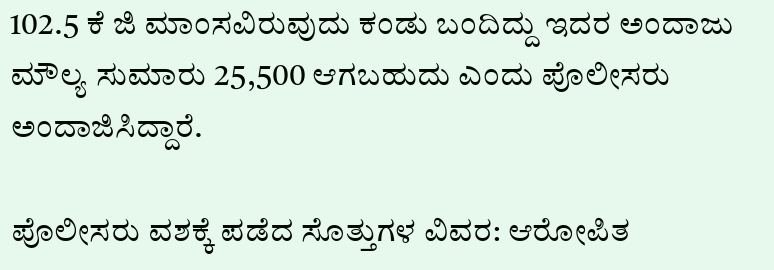102.5 ಕೆ ಜಿ ಮಾಂಸವಿರುವುದು ಕಂಡು ಬಂದಿದ್ದು ಇದರ ಅಂದಾಜು ಮೌಲ್ಯ ಸುಮಾರು 25,500 ಆಗಬಹುದು ಎಂದು ಪೊಲೀಸರು ಅಂದಾಜಿಸಿದ್ದಾರೆ.

ಪೊಲೀಸರು ವಶಕ್ಕೆ ಪಡೆದ ಸೊತ್ತುಗಳ ವಿವರ: ಆರೋಪಿತ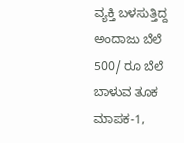ವ್ಯಕ್ತಿ ಬಳಸುತ್ತಿದ್ದ ಅಂದಾಜು ಬೆಲೆ 500/ ರೂ ಬೆಲೆ ಬಾಳುವ ತೂಕ ಮಾಪಕ-1,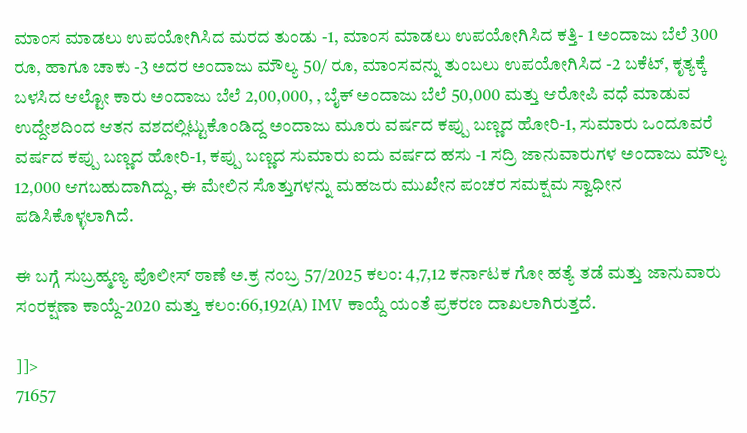ಮಾಂಸ ಮಾಡಲು ಉಪಯೋಗಿಸಿದ ಮರದ ತುಂಡು -1, ಮಾಂಸ ಮಾಡಲು ಉಪಯೋಗಿಸಿದ ಕತ್ತಿ- 1 ಅಂದಾಜು ಬೆಲೆ 300 ರೂ, ಹಾಗೂ ಚಾಕು -3 ಅದರ ಅಂದಾಜು ಮೌಲ್ಯ 50/ ರೂ, ಮಾಂಸವನ್ನು ತುಂಬಲು ಉಪಯೋಗಿಸಿದ -2 ಬಕೆಟ್, ಕೃತ್ಯಕ್ಕೆ ಬಳಸಿದ ಆಲ್ಟೋ ಕಾರು ಅಂದಾಜು ಬೆಲೆ 2,00,000, , ಬೈಕ್ ಅಂದಾಜು ಬೆಲೆ 50,000 ಮತ್ತು ಆರೋಪಿ ವಧೆ ಮಾಡುವ ಉದ್ದೇಶದಿಂದ ಆತನ ವಶದಲ್ಲಿಟ್ಟುಕೊಂಡಿದ್ದ ಅಂದಾಜು ಮೂರು ವರ್ಷದ ಕಪ್ಪು ಬಣ್ಣದ ಹೋರಿ-1, ಸುಮಾರು ಒಂದೂವರೆ ವರ್ಷದ ಕಪ್ಪು ಬಣ್ಣದ ಹೋರಿ-1, ಕಪ್ಪು ಬಣ್ಣದ ಸುಮಾರು ಐದು ವರ್ಷದ ಹಸು -1 ಸದ್ರಿ ಜಾನುವಾರುಗಳ ಅಂದಾಜು ಮೌಲ್ಯ 12,000 ಆಗಬಹುದಾಗಿದ್ದು, ಈ ಮೇಲಿನ ಸೊತ್ತುಗಳನ್ನು ಮಹಜರು ಮುಖೇನ ಪಂಚರ ಸಮಕ್ಷಮ ಸ್ವಾಧೀನ ಪಡಿಸಿಕೊಳ್ಳಲಾಗಿದೆ.

ಈ ಬಗ್ಗೆ ಸುಬ್ರಹ್ಮಣ್ಯ ಪೊಲೀಸ್‌ ಠಾಣೆ ಅ.ಕ್ರ ನಂಬ್ರ 57/2025 ಕಲಂ: 4,7,12 ಕರ್ನಾಟಕ ಗೋ ಹತ್ಯೆ ತಡೆ ಮತ್ತು ಜಾನುವಾರು ಸಂರಕ್ಷಣಾ ಕಾಯ್ದೆ-2020 ಮತ್ತು ಕಲಂ:66,192(A) IMV ಕಾಯ್ದೆ ಯಂತೆ ಪ್ರಕರಣ ದಾಖಲಾಗಿರುತ್ತದೆ.

]]>
71657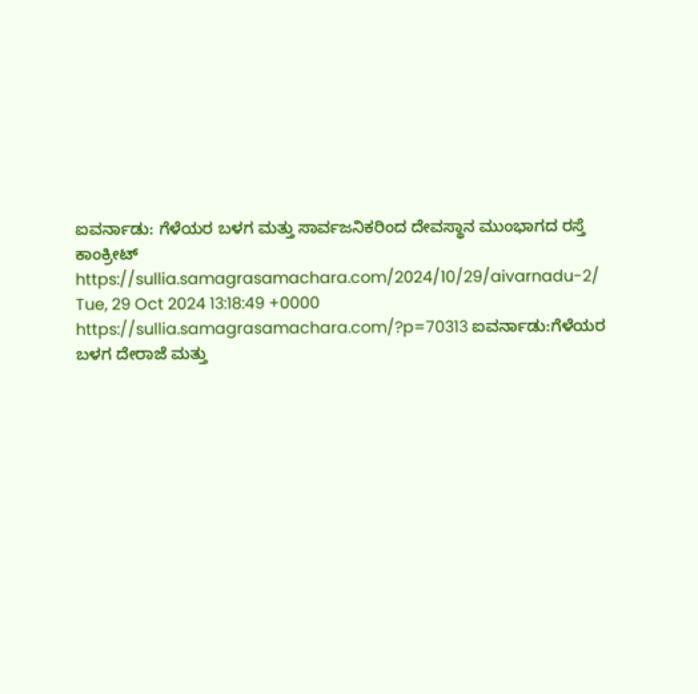ಐವರ್ನಾಡು: ಗೆಳೆಯರ ಬಳಗ ಮತ್ತು ಸಾರ್ವಜನಿಕರಿಂದ ದೇವಸ್ಥಾನ ಮುಂಭಾಗದ ರಸ್ತೆ ಕಾಂಕ್ರೀಟ್ https://sullia.samagrasamachara.com/2024/10/29/aivarnadu-2/ Tue, 29 Oct 2024 13:18:49 +0000 https://sullia.samagrasamachara.com/?p=70313 ಐವರ್ನಾಡು:ಗೆಳೆಯರ ಬಳಗ ದೇರಾಜೆ ಮತ್ತು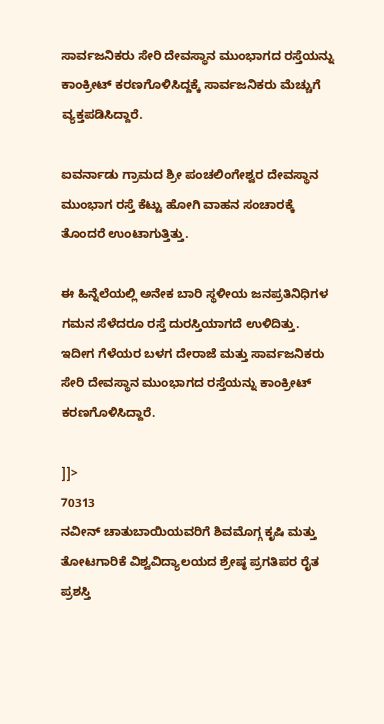ಸಾರ್ವಜನಿಕರು ಸೇರಿ ದೇವಸ್ಥಾನ ಮುಂಭಾಗದ ರಸ್ತೆಯನ್ನು ಕಾಂಕ್ರೀಟ್ ಕರಣಗೊಳಿಸಿದ್ದಕ್ಕೆ ಸಾರ್ವಜನಿಕರು ಮೆಚ್ಚುಗೆ ವ್ಯಕ್ತಪಡಿಸಿದ್ದಾರೆ.

ಐವರ್ನಾಡು ಗ್ರಾಮದ ಶ್ರೀ ಪಂಚಲಿಂಗೇಶ್ವರ ದೇವಸ್ಥಾನ ಮುಂಭಾಗ ರಸ್ತೆ ಕೆಟ್ಟು ಹೋಗಿ ವಾಹನ ಸಂಚಾರಕ್ಕೆ ತೊಂದರೆ ಉಂಟಾಗುತ್ತಿತ್ತು.

ಈ ಹಿನ್ನೆಲೆಯಲ್ಲಿ ಅನೇಕ ಬಾರಿ ಸ್ಥಳೀಯ ಜನಪ್ರತಿನಿಧಿಗಳ ಗಮನ ಸೆಳೆದರೂ ರಸ್ತೆ ದುರಸ್ತಿಯಾಗದೆ ಉಳಿದಿತ್ತು. ಇದೀಗ ಗೆಳೆಯರ ಬಳಗ ದೇರಾಜೆ ಮತ್ತು ಸಾರ್ವಜನಿಕರು ಸೇರಿ ದೇವಸ್ಥಾನ ಮುಂಭಾಗದ ರಸ್ತೆಯನ್ನು ಕಾಂಕ್ರೀಟ್ ಕರಣಗೊಳಿಸಿದ್ದಾರೆ.

]]>
70313
ನವೀನ್ ಚಾತುಬಾಯಿಯವರಿಗೆ ಶಿವಮೊಗ್ಗ ಕೃಷಿ ಮತ್ತು ತೋಟಗಾರಿಕೆ ವಿಶ್ವವಿದ್ಯಾಲಯದ ಶ್ರೇಷ್ಠ ಪ್ರಗತಿಪರ ರೈತ ಪ್ರಶಸ್ತಿ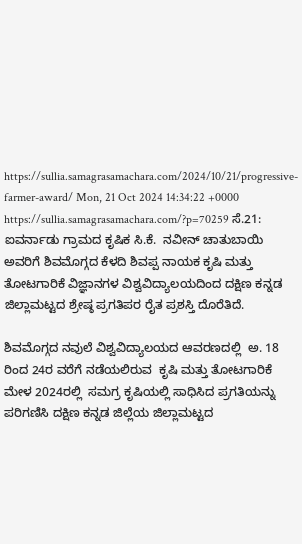https://sullia.samagrasamachara.com/2024/10/21/progressive-farmer-award/ Mon, 21 Oct 2024 14:34:22 +0000 https://sullia.samagrasamachara.com/?p=70259 ಸೆ.21: ಐವರ್ನಾಡು ಗ್ರಾಮದ ಕೃಷಿಕ ಸಿ.ಕೆ.  ನವೀನ್ ಚಾತುಬಾಯಿ ಅವರಿಗೆ ಶಿವಮೊಗ್ಗದ ಕೆಳದಿ ಶಿವಪ್ಪ ನಾಯಕ ಕೃಷಿ ಮತ್ತು ತೋಟಗಾರಿಕೆ ವಿಜ್ಞಾನಗಳ ವಿಶ್ವವಿದ್ಯಾಲಯದಿಂದ ದಕ್ಷಿಣ ಕನ್ನಡ ಜಿಲ್ಲಾಮಟ್ಟದ ಶ್ರೇಷ್ಠ ಪ್ರಗತಿಪರ ರೈತ ಪ್ರಶಸ್ತಿ ದೊರೆತಿದೆ.

ಶಿವಮೊಗ್ಗದ ನವುಲೆ ವಿಶ್ವವಿದ್ಯಾಲಯದ ಆವರಣದಲ್ಲಿ  ಅ. 18 ರಿಂದ 24ರ ವರೆಗೆ ನಡೆಯಲಿರುವ  ಕೃಷಿ ಮತ್ತು ತೋಟಗಾರಿಕೆ ಮೇಳ 2024ರಲ್ಲಿ  ಸಮಗ್ರ ಕೃಷಿಯಲ್ಲಿ ಸಾಧಿಸಿದ ಪ್ರಗತಿಯನ್ನು ಪರಿಗಣಿಸಿ ದಕ್ಷಿಣ ಕನ್ನಡ ಜಿಲ್ಲೆಯ ಜಿಲ್ಲಾಮಟ್ಟದ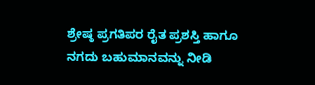ಶ್ರೇಷ್ಠ ಪ್ರಗತಿಪರ ರೈತ ಪ್ರಶಸ್ತಿ ಹಾಗೂ ನಗದು ಬಹುಮಾನವನ್ನು ನೀಡಿ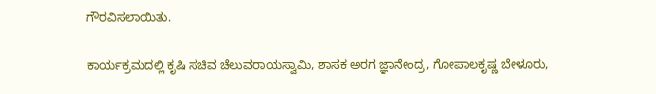ಗೌರವಿಸಲಾಯಿತು.

ಕಾರ್ಯಕ್ರಮದಲ್ಲಿ ಕೃಷಿ ಸಚಿವ ಚೆಲುವರಾಯಸ್ವಾಮಿ, ಶಾಸಕ ಅರಗ ಜ್ಞಾನೇಂದ್ರ, ಗೋಪಾಲಕೃಷ್ಣ ಬೇಳೂರು,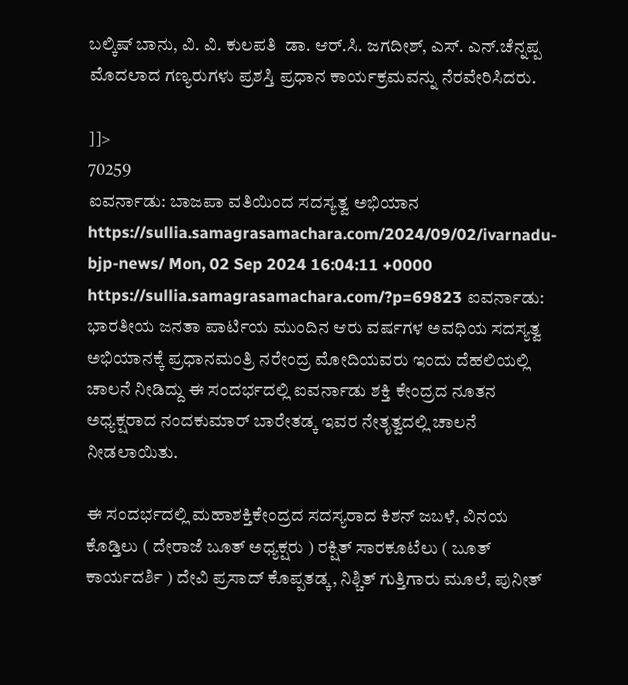ಬಲ್ಕಿಷ್ ಬಾನು, ವಿ. ವಿ. ಕುಲಪತಿ  ಡಾ. ಆರ್.ಸಿ. ಜಗದೀಶ್, ಎಸ್. ಎನ್.ಚೆನ್ನಪ್ಪ ಮೊದಲಾದ ಗಣ್ಯರುಗಳು ಪ್ರಶಸ್ತಿ ಪ್ರಧಾನ ಕಾರ್ಯಕ್ರಮವನ್ನು ನೆರವೇರಿಸಿದರು.

]]>
70259
ಐವರ್ನಾಡು: ಬಾಜಪಾ ವತಿಯಿಂದ ಸದಸ್ಯತ್ವ ಅಭಿಯಾನ https://sullia.samagrasamachara.com/2024/09/02/ivarnadu-bjp-news/ Mon, 02 Sep 2024 16:04:11 +0000 https://sullia.samagrasamachara.com/?p=69823 ಐವರ್ನಾಡು: ಭಾರತೀಯ ಜನತಾ ಪಾರ್ಟಿಯ ಮುಂದಿನ ಆರು ವರ್ಷಗಳ ಅವಧಿಯ ಸದಸ್ಯತ್ವ ಅಭಿಯಾನಕ್ಕೆ ಪ್ರಧಾನಮಂತ್ರಿ ನರೇಂದ್ರ ಮೋದಿಯವರು ಇಂದು ದೆಹಲಿಯಲ್ಲಿ ಚಾಲನೆ ನೀಡಿದ್ದು ಈ ಸಂದರ್ಭದಲ್ಲಿ ಐವರ್ನಾಡು ಶಕ್ತಿ ಕೇಂದ್ರದ ನೂತನ ಅಧ್ಯಕ್ಷರಾದ ನಂದಕುಮಾರ್ ಬಾರೇತಡ್ಕ ಇವರ ನೇತೃತ್ವದಲ್ಲಿ ಚಾಲನೆ ನೀಡಲಾಯಿತು.

ಈ ಸಂದರ್ಭದಲ್ಲಿ ಮಹಾಶಕ್ತಿಕೇಂದ್ರದ ಸದಸ್ಯರಾದ ಕಿಶನ್ ಜಬಳೆ, ವಿನಯ ಕೊಡ್ತಿಲು ( ದೇರಾಜೆ ಬೂತ್ ಅಧ್ಯಕ್ಷರು ) ರಕ್ಷಿತ್ ಸಾರಕೂಟೆಲು ( ಬೂತ್ ಕಾರ್ಯದರ್ಶಿ ) ದೇವಿ ಪ್ರಸಾದ್ ಕೊಪ್ಪತಡ್ಕ, ನಿಶ್ಚಿತ್ ಗುತ್ತಿಗಾರು ಮೂಲೆ, ಪುನೀತ್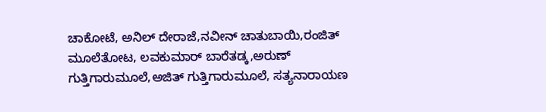ಚಾಕೋಟೆ, ಅನಿಲ್ ದೇರಾಜೆ,ನವೀನ್ ಚಾತುಬಾಯಿ,ರಂಜಿತ್ ಮೂಲೆತೋಟ, ಲವಕುಮಾರ್ ಬಾರೆತಡ್ಕ,ಅರುಣ್ ಗುತ್ತಿಗಾರುಮೂಲೆ,ಅಜಿತ್ ಗುತ್ತಿಗಾರುಮೂಲೆ, ಸತ್ಯನಾರಾಯಣ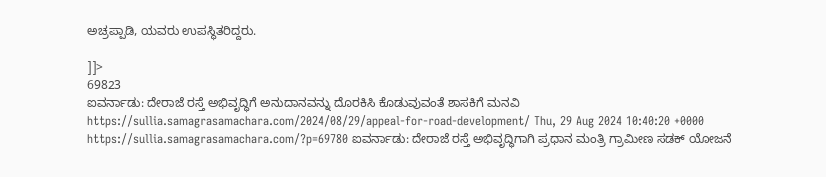ಅಚ್ರಪ್ಪಾಡಿ, ಯವರು ಉಪಸ್ಥಿತರಿದ್ದರು.

]]>
69823
ಐವರ್ನಾಡು: ದೇರಾಜೆ ರಸ್ತೆ ಅಭಿವೃದ್ಧಿಗೆ ಅನುದಾನವನ್ನು ದೊರಕಿಸಿ ಕೊಡುವುವಂತೆ ಶಾಸಕಿಗೆ ಮನವಿ https://sullia.samagrasamachara.com/2024/08/29/appeal-for-road-development/ Thu, 29 Aug 2024 10:40:20 +0000 https://sullia.samagrasamachara.com/?p=69780 ಐವರ್ನಾಡು: ದೇರಾಜೆ ರಸ್ತೆ ಅಭಿವೃದ್ಧಿಗಾಗಿ ಪ್ರಧಾನ ಮಂತ್ರಿ ಗ್ರಾಮೀಣ ಸಡಕ್ ಯೋಜನೆ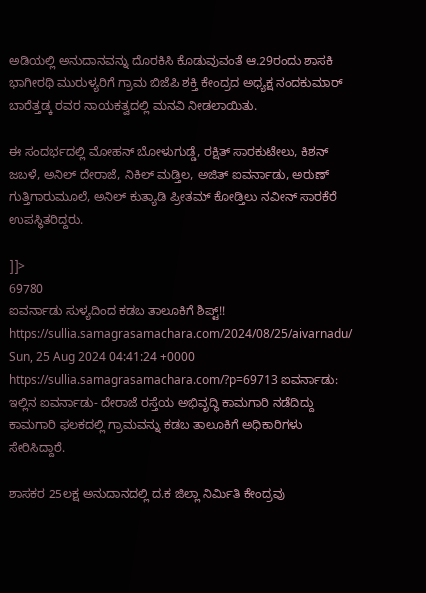ಅಡಿಯಲ್ಲಿ ಅನುದಾನವನ್ನು ದೊರಕಿಸಿ ಕೊಡುವುವಂತೆ ಆ.29ರಂದು ಶಾಸಕಿ ಭಾಗೀರಥಿ ಮುರುಳ್ಯರಿಗೆ ಗ್ರಾಮ ಬಿಜೆಪಿ ಶಕ್ತಿ ಕೇಂದ್ರದ ಅಧ್ಯಕ್ಷ ನಂದಕುಮಾರ್ ಬಾರೆತ್ತಡ್ಕ ರವರ ನಾಯಕತ್ವದಲ್ಲಿ ಮನವಿ ನೀಡಲಾಯಿತು.

ಈ ಸಂದರ್ಭದಲ್ಲಿ ಮೋಹನ್ ಬೋಳುಗುಡ್ಡೆ, ರಕ್ಷಿತ್ ಸಾರಕುಟೇಲು, ಕಿಶನ್ ಜಬಳೆ, ಅನಿಲ್ ದೇರಾಜೆ, ನಿಕಿಲ್ ಮಡ್ತಿಲ, ಅಜಿತ್ ಐವರ್ನಾಡು, ಅರುಣ್ ಗುತ್ತಿಗಾರುಮೂಲೆ, ಅನಿಲ್ ಕುತ್ಯಾಡಿ ಪ್ರೀತಮ್ ಕೋಡ್ತಿಲು ನವೀನ್ ಸಾರಕೆರೆ ಉಪಸ್ಥಿತರಿದ್ದರು.

]]>
69780
ಐವರ್ನಾಡು ‌ಸುಳ್ಯದಿಂದ ಕಡಬ ತಾಲೂಕಿಗೆ ಶಿಪ್ಟ್!! https://sullia.samagrasamachara.com/2024/08/25/aivarnadu/ Sun, 25 Aug 2024 04:41:24 +0000 https://sullia.samagrasamachara.com/?p=69713 ಐವರ್ನಾಡು: ಇಲ್ಲಿನ ಐವರ್ನಾಡು- ದೇರಾಜೆ ರಸ್ತೆಯ ಅಭಿವೃದ್ಧಿ ಕಾಮಗಾರಿ ನಡೆದಿದ್ದು ಕಾಮಗಾರಿ ಫಲಕದಲ್ಲಿ ಗ್ರಾಮವನ್ನು ಕಡಬ ತಾಲೂಕಿಗೆ ಅಧಿಕಾರಿಗಳು ಸೇರಿಸಿದ್ದಾರೆ.

ಶಾಸಕರ 25ಲಕ್ಷ ಅನುದಾನದಲ್ಲಿ ದ.ಕ ಜಿಲ್ಲಾ‌ ನಿರ್ಮಿತಿ ಕೇಂದ್ರವು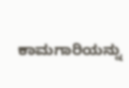ಕಾಮಗಾರಿಯನ್ನು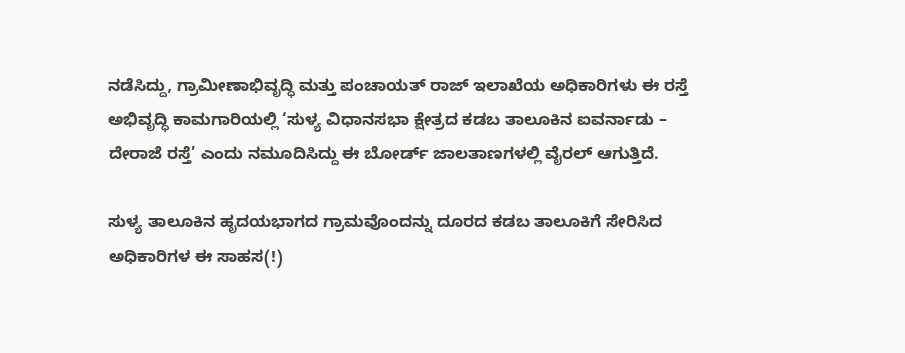ನಡೆಸಿದ್ದು, ಗ್ರಾಮೀಣಾಭಿವೃದ್ಧಿ ಮತ್ತು ಪಂಚಾಯತ್ ರಾಜ್ ಇಲಾಖೆಯ ಅಧಿಕಾರಿಗಳು ಈ ರಸ್ತೆ ಅಭಿವೃದ್ಧಿ ಕಾಮಗಾರಿಯಲ್ಲಿ ‘ಸುಳ್ಯ ವಿಧಾನಸಭಾ ಕ್ಷೇತ್ರದ ಕಡಬ ತಾಲೂಕಿನ ಐವರ್ನಾಡು – ದೇರಾಜೆ ರಸ್ತೆ’ ಎಂದು ನಮೂದಿಸಿದ್ದು ಈ ಬೋರ್ಡ್ ಜಾಲತಾಣಗಳಲ್ಲಿ ವೈರಲ್ ಆಗುತ್ತಿದೆ.

ಸುಳ್ಯ ತಾಲೂಕಿನ ಹೃದಯಭಾಗದ ಗ್ರಾಮವೊಂದನ್ನು ದೂರದ ಕಡಬ ತಾಲೂಕಿಗೆ ಸೇರಿಸಿದ ಅಧಿಕಾರಿಗಳ ಈ ಸಾಹಸ(!)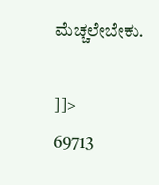ಮೆಚ್ಚಲೇಬೇಕು.

]]>
69713